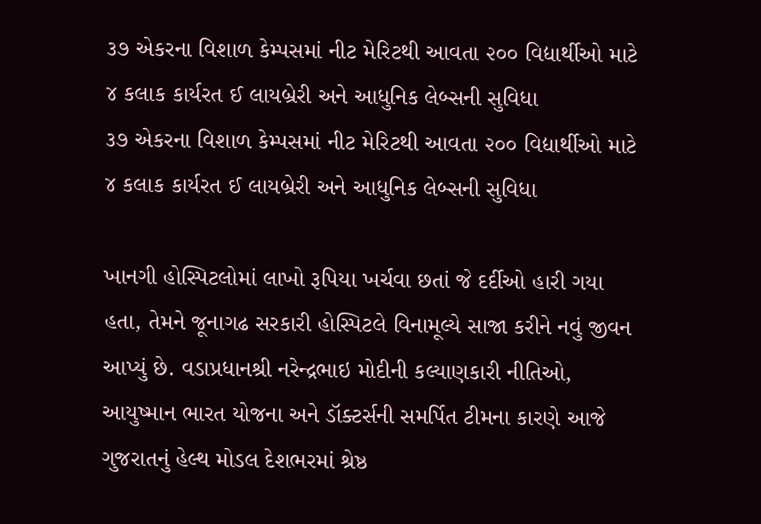૩૭ એકરના વિશાળ કેમ્પસમાં નીટ મેરિટથી આવતા ૨૦૦ વિદ્યાર્થીઓ માટે ૪ કલાક કાર્યરત ઈ લાયબ્રેરી અને આધુનિક લેબ્સની સુવિધા
૩૭ એકરના વિશાળ કેમ્પસમાં નીટ મેરિટથી આવતા ૨૦૦ વિદ્યાર્થીઓ માટે ૪ કલાક કાર્યરત ઈ લાયબ્રેરી અને આધુનિક લેબ્સની સુવિધા

ખાનગી હોસ્પિટલોમાં લાખો રૂપિયા ખર્ચવા છતાં જે દર્દીઓ હારી ગયા હતા, તેમને જૂનાગઢ સરકારી હોસ્પિટલે વિનામૂલ્યે સાજા કરીને નવું જીવન આપ્યું છે. વડાપ્રધાનશ્રી નરેન્દ્રભાઇ મોદીની કલ્યાણકારી નીતિઓ, આયુષ્માન ભારત યોજના અને ડૉક્ટર્સની સમર્પિત ટીમના કારણે આજે ગુજરાતનું હેલ્થ મોડલ દેશભરમાં શ્રેષ્ઠ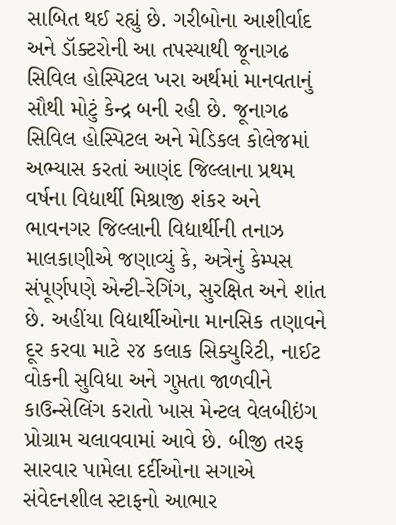સાબિત થઈ રહ્યું છે. ગરીબોના આશીર્વાદ અને ડૉક્ટરોની આ તપસ્યાથી જૂનાગઢ સિવિલ હોસ્પિટલ ખરા અર્થમાં માનવતાનું સૌથી મોટું કેન્દ્ર બની રહી છે. જૂનાગઢ સિવિલ હોસ્પિટલ અને મેડિકલ કોલેજમાં અભ્યાસ કરતાં આણંદ જિલ્લાના પ્રથમ વર્ષના વિદ્યાર્થી મિશ્રાજી શંકર અને ભાવનગર જિલ્લાની વિદ્યાર્થીની તનાઝ માલકાણીએ જણાવ્યું કે, અત્રેનું કેમ્પસ સંપૂર્ણપણે એન્ટી-રેગિંગ, સુરક્ષિત અને શાંત છે. અહીંયા વિદ્યાર્થીઓના માનસિક તણાવને દૂર કરવા માટે ૨૪ કલાક સિક્યુરિટી, નાઈટ વોકની સુવિધા અને ગુપ્તતા જાળવીને કાઉન્સેલિંગ કરાતો ખાસ મેન્ટલ વેલબીઇંગ પ્રોગ્રામ ચલાવવામાં આવે છે. બીજી તરફ સારવાર પામેલા દર્દીઓના સગાએ સંવેદનશીલ સ્ટાફનો આભાર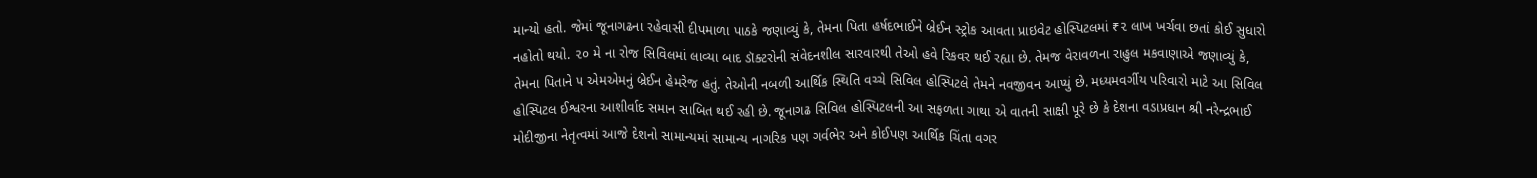માન્યો હતો. જેમાં જૂનાગઢના રહેવાસી દીપમાળા પાઠકે જણાવ્યું કે, તેમના પિતા હર્ષદભાઈને બ્રેઈન સ્ટ્રોક આવતા પ્રાઇવેટ હોસ્પિટલમાં ₹૨ લાખ ખર્ચવા છતાં કોઈ સુધારો નહોતો થયો. ૨૦ મે ના રોજ સિવિલમાં લાવ્યા બાદ ડૉક્ટરોની સંવેદનશીલ સારવારથી તેઓ હવે રિકવર થઈ રહ્યા છે. તેમજ વેરાવળના રાહુલ મકવાણાએ જણાવ્યું કે, તેમના પિતાને ૫ એમએમનું બ્રેઈન હેમરેજ હતું. તેઓની નબળી આર્થિક સ્થિતિ વચ્ચે સિવિલ હોસ્પિટલે તેમને નવજીવન આપ્યું છે. મધ્યમવર્ગીય પરિવારો માટે આ સિવિલ હોસ્પિટલ ઈશ્વરના આશીર્વાદ સમાન સાબિત થઈ રહી છે. જૂનાગઢ સિવિલ હોસ્પિટલની આ સફળતા ગાથા એ વાતની સાક્ષી પૂરે છે કે દેશના વડાપ્રધાન શ્રી નરેન્દ્રભાઈ મોદીજીના નેતૃત્વમાં આજે દેશનો સામાન્યમાં સામાન્ય નાગરિક પણ ગર્વભેર અને કોઈપણ આર્થિક ચિંતા વગર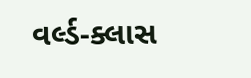વર્લ્ડ-ક્લાસ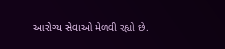આરોગ્ય સેવાઓ મેળવી રહ્યો છે.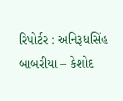રિપોર્ટર : અનિરૂધસિંહ બાબરીયા – કેશોદ